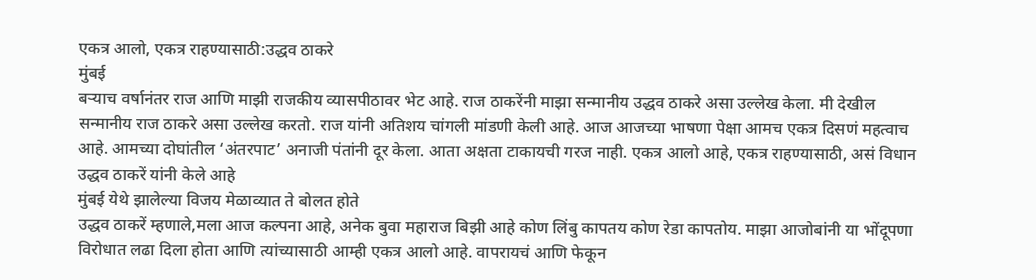एकत्र आलो, एकत्र राहण्यासाठी:उद्धव ठाकरे
मुंबई
बऱ्याच वर्षानंतर राज आणि माझी राजकीय व्यासपीठावर भेट आहे. राज ठाकरेंनी माझा सन्मानीय उद्धव ठाकरे असा उल्लेख केला. मी देखील सन्मानीय राज ठाकरे असा उल्लेख करतो. राज यांनी अतिशय चांगली मांडणी केली आहे. आज आजच्या भाषणा पेक्षा आमच एकत्र दिसणं महत्वाच आहे. आमच्या दोघांतील ‘अंतरपाट’ अनाजी पंतांनी दूर केला. आता अक्षता टाकायची गरज नाही. एकत्र आलो आहे, एकत्र राहण्यासाठी, असं विधान उद्धव ठाकरें यांनी केले आहे
मुंबई येथे झालेल्या विजय मेळाव्यात ते बोलत होते
उद्धव ठाकरें म्हणाले,मला आज कल्पना आहे, अनेक बुवा महाराज बिझी आहे कोण लिंबु कापतय कोण रेडा कापतोय. माझा आजोबांनी या भोंदूपणा विरोधात लढा दिला होता आणि त्यांच्यासाठी आम्ही एकत्र आलो आहे. वापरायचं आणि फेकून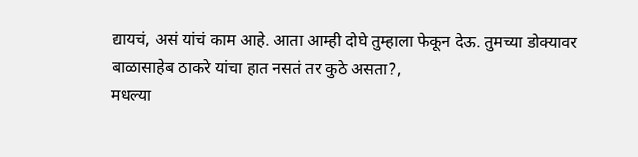द्यायचं, असं यांचं काम आहे. आता आम्ही दोघे तुम्हाला फेकून देऊ. तुमच्या डोक्यावर बाळासाहेब ठाकरे यांचा हात नसतं तर कुठे असता?,
मधल्या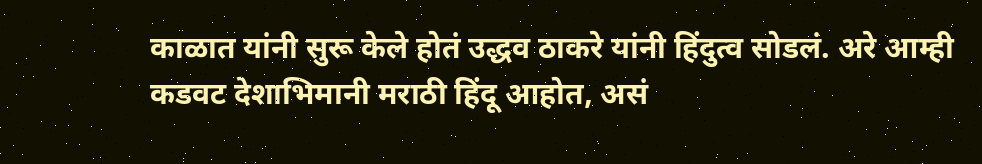काळात यांनी सुरू केले होतं उद्धव ठाकरे यांनी हिंदुत्व सोडलं. अरे आम्ही कडवट देशाभिमानी मराठी हिंदू आहोत, असं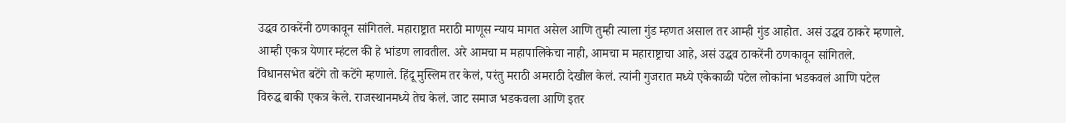उद्धव ठाकरेंनी ठणकावून सांगितले. महाराष्ट्रात मराठी माणूस न्याय मागत असेल आणि तुम्ही त्याला गुंड म्हणत असाल तर आम्ही गुंड आहोत. असं उद्धव ठाकरे म्हणाले.
आम्ही एकत्र येणार म्हंटल की हे भांडण लावतील. अरे आमचा म महापालिकेचा नाही, आमचा म महाराष्ट्राचा आहे, असं उद्धव ठाकरेंनी ठणकावून सांगितले. विधानसभेत बटेंगे तो कटेंगे म्हणाले. हिंदू मुस्लिम तर केलं, परंतु मराठी अमराठी देखील केलं. त्यांनी गुजरात मध्ये एकेकाळी पटेल लोकांना भडकवलं आणि पटेल विरुद्ध बाकी एकत्र केले. राजस्थानमध्ये तेच केलं. जाट समाज भडकवला आणि इतर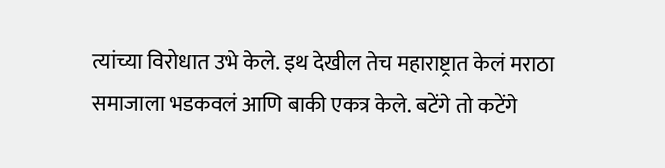त्यांच्या विरोधात उभे केले. इथ देखील तेच महाराष्ट्रात केलं मराठा समाजाला भडकवलं आणि बाकी एकत्र केले. बटेंगे तो कटेंगे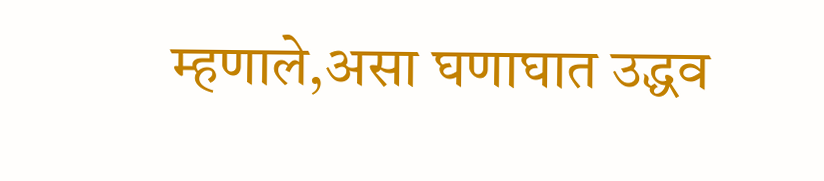म्हणाले,असा घणाघात उद्धव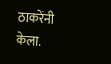ठाकरेंनी केला.